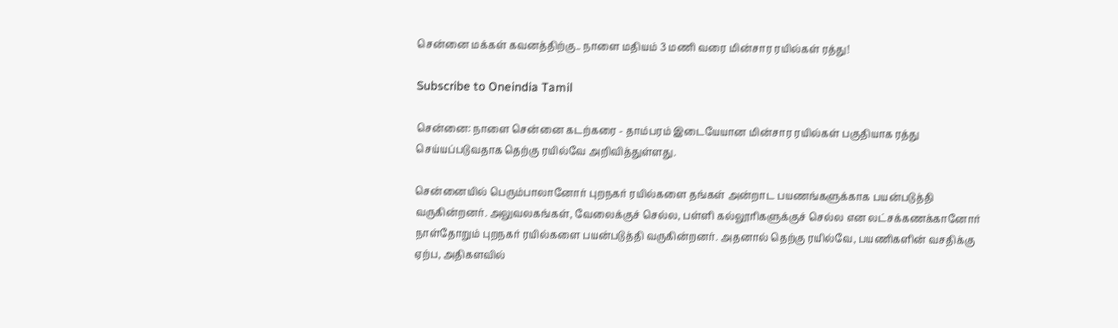சென்னை மக்கள் கவனத்திற்கு.. நாளை மதியம் 3 மணி வரை மின்சார ரயில்கள் ரத்து!

Subscribe to Oneindia Tamil

சென்னை: நாளை சென்னை கடற்கரை - தாம்பரம் இடையேயான மின்சார ரயில்கள் பகுதியாக ரத்து செய்யப்படுவதாக தெற்கு ரயில்வே அறிவித்துள்ளது.

சென்னையில் பெரும்பாலானோர் புறநகர் ரயில்களை தங்கள் அன்றாட பயணங்களுக்காக பயன்படுத்தி வருகின்றனர். அலுவலகங்கள், வேலைக்குச் செல்ல, பள்ளி கல்லூரிகளுக்குச் செல்ல என லட்சக்கணக்கானோர் நாள்தோறும் புறநகர் ரயில்களை பயன்படுத்தி வருகின்றனர். அதனால் தெற்கு ரயில்வே, பயணிகளின் வசதிக்கு ஏற்ப, அதிகளவில்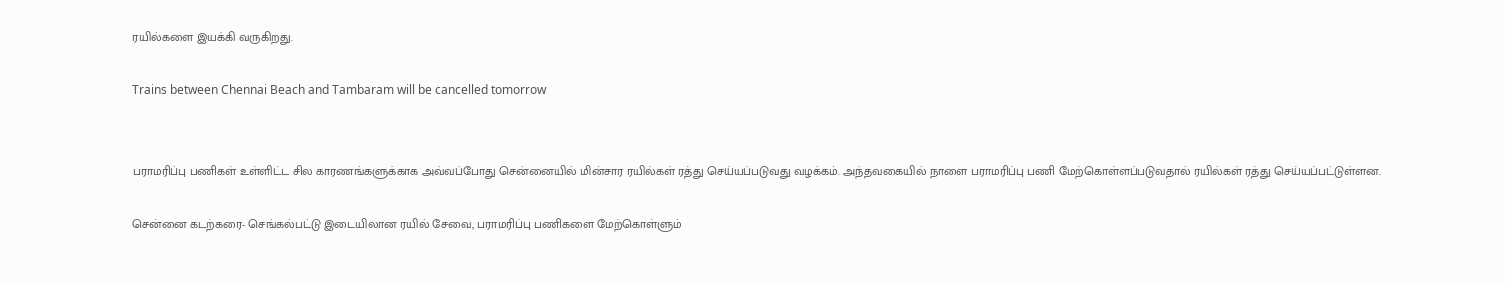ரயில்களை இயக்கி வருகிறது.

Trains between Chennai Beach and Tambaram will be cancelled tomorrow


பராமரிப்பு பணிகள் உள்ளிட்ட சில காரணங்களுக்காக அவ்வப்போது சென்னையில் மின்சார ரயில்கள் ரத்து செய்யப்படுவது வழக்கம். அந்தவகையில் நாளை பராமரிப்பு பணி மேற்கொள்ளப்படுவதால் ரயில்கள் ரத்து செய்யப்பட்டுள்ளன.

சென்னை கடற்கரை- செங்கல்பட்டு இடையிலான ரயில் சேவை, பராமரிப்பு பணிகளை மேற்கொள்ளும்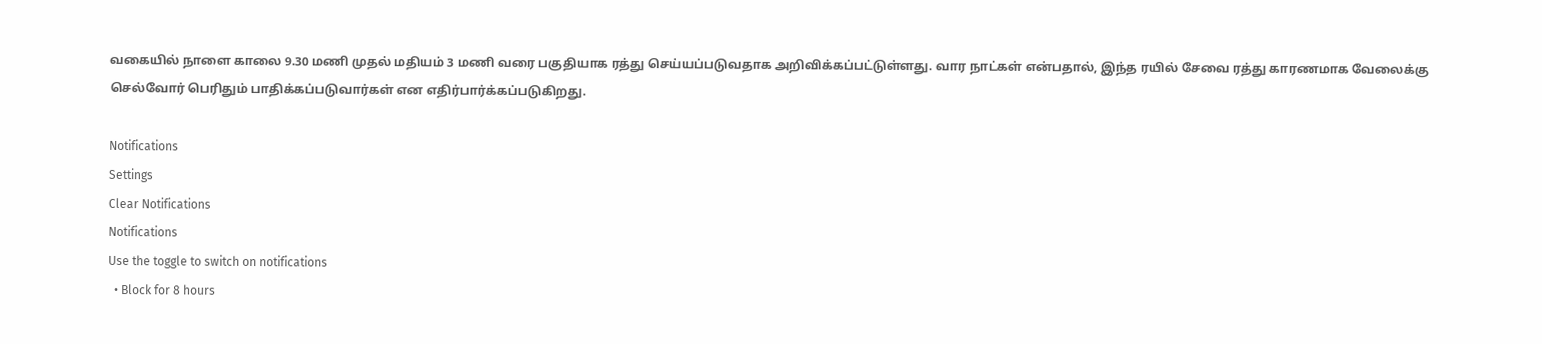வகையில் நாளை காலை 9.30 மணி முதல் மதியம் 3 மணி வரை பகுதியாக ரத்து செய்யப்படுவதாக அறிவிக்கப்பட்டுள்ளது. வார நாட்கள் என்பதால், இந்த ரயில் சேவை ரத்து காரணமாக வேலைக்கு செல்வோர் பெரிதும் பாதிக்கப்படுவார்கள் என எதிர்பார்க்கப்படுகிறது.

Notifications
Settings
Clear Notifications
Notifications
Use the toggle to switch on notifications
  • Block for 8 hours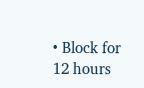• Block for 12 hours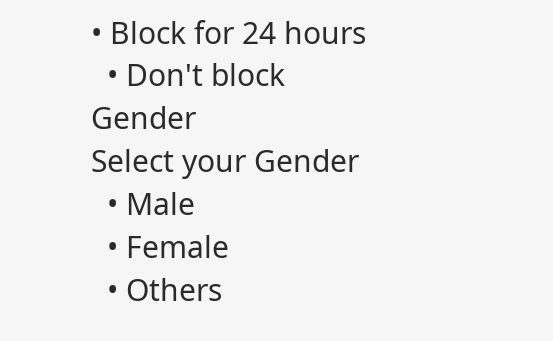• Block for 24 hours
  • Don't block
Gender
Select your Gender
  • Male
  • Female
  • Others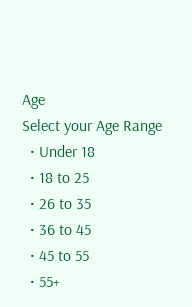Age
Select your Age Range
  • Under 18
  • 18 to 25
  • 26 to 35
  • 36 to 45
  • 45 to 55
  • 55+